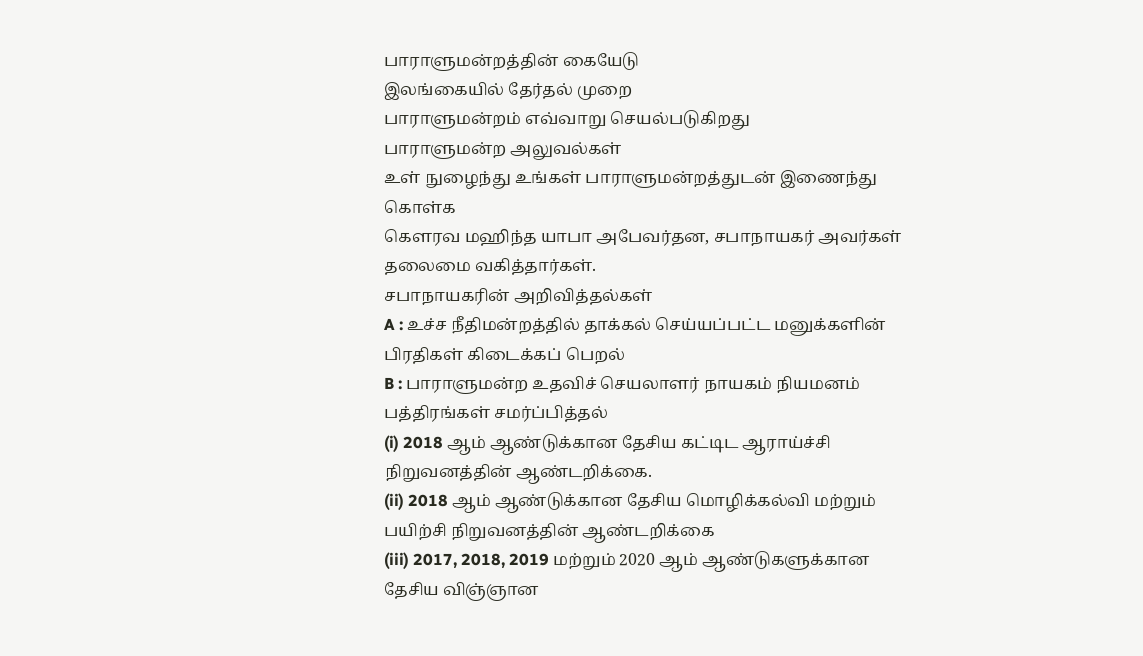பாராளுமன்றத்தின் கையேடு
இலங்கையில் தேர்தல் முறை
பாராளுமன்றம் எவ்வாறு செயல்படுகிறது
பாராளுமன்ற அலுவல்கள்
உள் நுழைந்து உங்கள் பாராளுமன்றத்துடன் இணைந்து கொள்க
கௌரவ மஹிந்த யாபா அபேவர்தன, சபாநாயகர் அவர்கள் தலைமை வகித்தார்கள்.
சபாநாயகரின் அறிவித்தல்கள்
A : உச்ச நீதிமன்றத்தில் தாக்கல் செய்யப்பட்ட மனுக்களின் பிரதிகள் கிடைக்கப் பெறல்
B : பாராளுமன்ற உதவிச் செயலாளர் நாயகம் நியமனம்
பத்திரங்கள் சமர்ப்பித்தல்
(i) 2018 ஆம் ஆண்டுக்கான தேசிய கட்டிட ஆராய்ச்சி நிறுவனத்தின் ஆண்டறிக்கை.
(ii) 2018 ஆம் ஆண்டுக்கான தேசிய மொழிக்கல்வி மற்றும் பயிற்சி நிறுவனத்தின் ஆண்டறிக்கை
(iii) 2017, 2018, 2019 மற்றும் 2020 ஆம் ஆண்டுகளுக்கான தேசிய விஞ்ஞான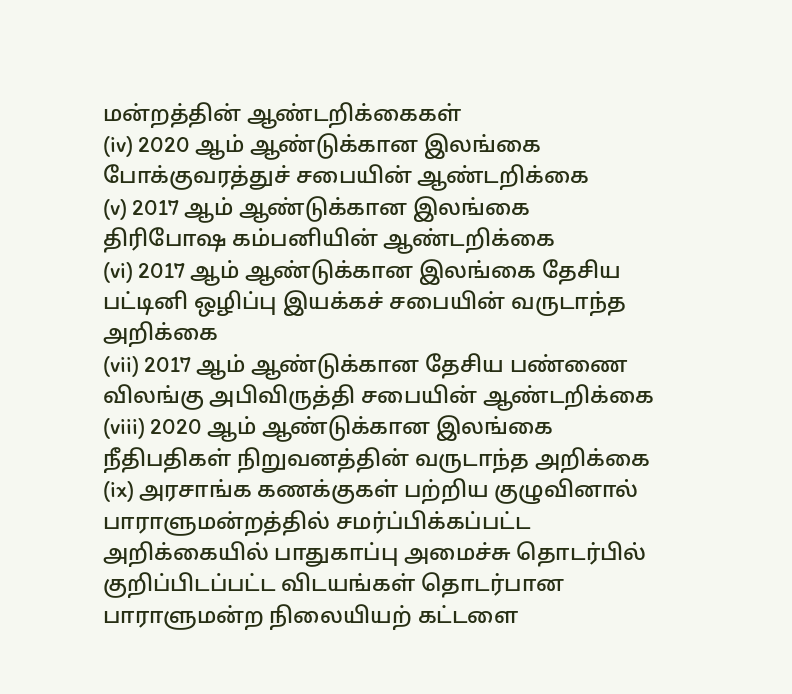மன்றத்தின் ஆண்டறிக்கைகள்
(iv) 2020 ஆம் ஆண்டுக்கான இலங்கை போக்குவரத்துச் சபையின் ஆண்டறிக்கை
(v) 2017 ஆம் ஆண்டுக்கான இலங்கை திரிபோஷ கம்பனியின் ஆண்டறிக்கை
(vi) 2017 ஆம் ஆண்டுக்கான இலங்கை தேசிய பட்டினி ஒழிப்பு இயக்கச் சபையின் வருடாந்த அறிக்கை
(vii) 2017 ஆம் ஆண்டுக்கான தேசிய பண்ணை விலங்கு அபிவிருத்தி சபையின் ஆண்டறிக்கை
(viii) 2020 ஆம் ஆண்டுக்கான இலங்கை நீதிபதிகள் நிறுவனத்தின் வருடாந்த அறிக்கை
(ix) அரசாங்க கணக்குகள் பற்றிய குழுவினால் பாராளுமன்றத்தில் சமர்ப்பிக்கப்பட்ட அறிக்கையில் பாதுகாப்பு அமைச்சு தொடர்பில் குறிப்பிடப்பட்ட விடயங்கள் தொடர்பான பாராளுமன்ற நிலையியற் கட்டளை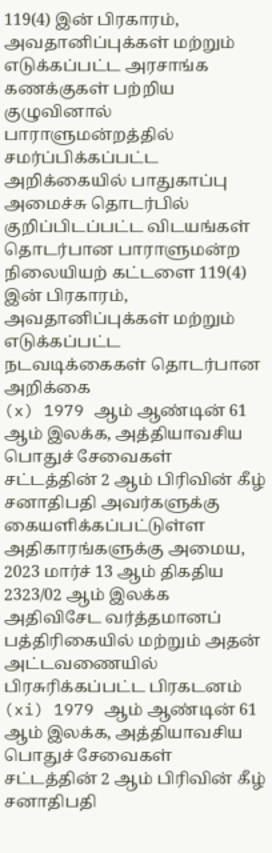119(4) இன் பிரகாரம், அவதானிப்புக்கள் மற்றும் எடுக்கப்பட்ட அரசாங்க கணக்குகள் பற்றிய குழுவினால் பாராளுமன்றத்தில் சமர்ப்பிக்கப்பட்ட அறிக்கையில் பாதுகாப்பு அமைச்சு தொடர்பில் குறிப்பிடப்பட்ட விடயங்கள் தொடர்பான பாராளுமன்ற நிலையியற் கட்டளை 119(4) இன் பிரகாரம், அவதானிப்புக்கள் மற்றும் எடுக்கப்பட்ட நடவடிக்கைகள் தொடர்பான அறிக்கை
(x) 1979 ஆம் ஆண்டின் 61 ஆம் இலக்க, அத்தியாவசிய பொதுச் சேவைகள் சட்டத்தின் 2 ஆம் பிரிவின் கீழ் சனாதிபதி அவர்களுக்கு கையளிக்கப்பட்டுள்ள அதிகாரங்களுக்கு அமைய, 2023 மார்ச் 13 ஆம் திகதிய 2323/02 ஆம் இலக்க அதிவிசேட வர்த்தமானப் பத்திரிகையில் மற்றும் அதன் அட்டவணையில் பிரசுரிக்கப்பட்ட பிரகடனம்
(xi) 1979 ஆம் ஆண்டின் 61 ஆம் இலக்க, அத்தியாவசிய பொதுச் சேவைகள் சட்டத்தின் 2 ஆம் பிரிவின் கீழ் சனாதிபதி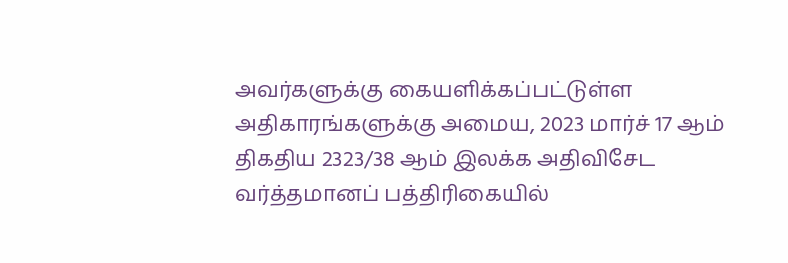அவர்களுக்கு கையளிக்கப்பட்டுள்ள அதிகாரங்களுக்கு அமைய, 2023 மார்ச் 17 ஆம் திகதிய 2323/38 ஆம் இலக்க அதிவிசேட வர்த்தமானப் பத்திரிகையில்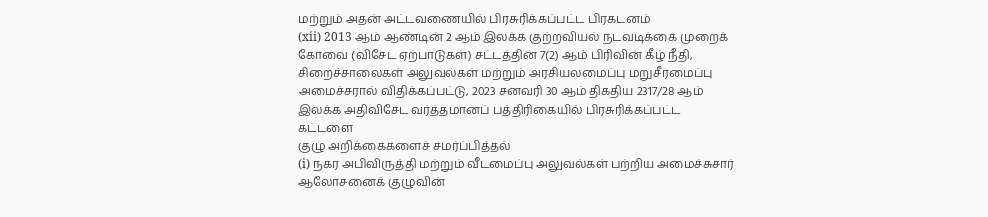மற்றும் அதன் அட்டவணையில் பிரசுரிக்கப்பட்ட பிரகடனம்
(xii) 2013 ஆம் ஆண்டின் 2 ஆம் இலக்க குற்றவியல் நடவடிக்கை முறைக் கோவை (விசேட ஏற்பாடுகள்) சட்டத்தின் 7(2) ஆம் பிரிவின் கீழ் நீதி, சிறைச்சாலைகள் அலுவல்கள் மற்றும் அரசியலமைப்பு மறுசீரமைப்பு அமைச்சரால் விதிக்கப்பட்டு, 2023 சனவரி 30 ஆம் திகதிய 2317/28 ஆம் இலக்க அதிவிசேட வர்த்தமானப் பத்திரிகையில் பிரசுரிக்கப்பட்ட கட்டளை
குழு அறிக்கைகளைச் சமர்ப்பித்தல்
(i) நகர அபிவிருத்தி மற்றும் வீடமைப்பு அலுவல்கள் பற்றிய அமைச்சுசார் ஆலோசனைக் குழுவின்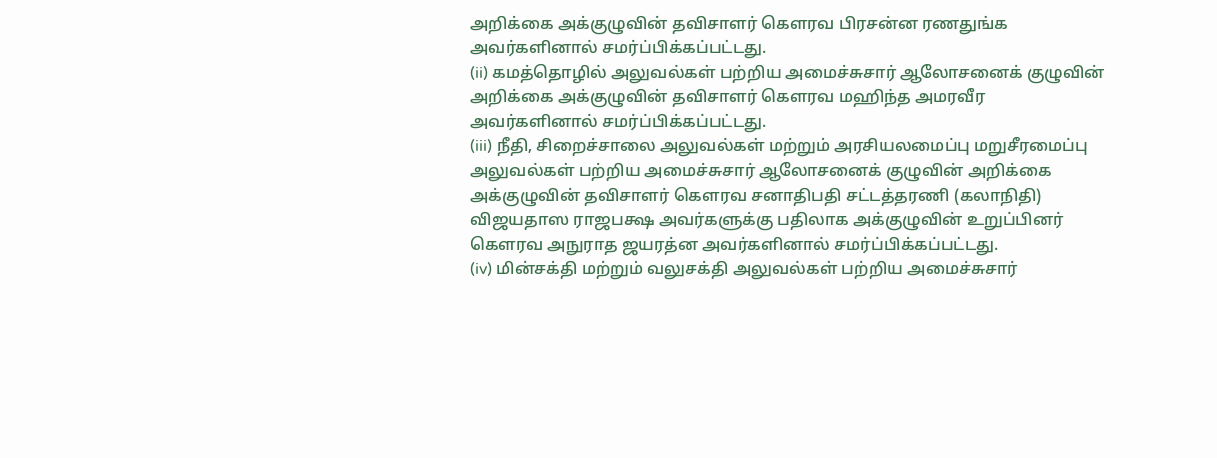அறிக்கை அக்குழுவின் தவிசாளர் கௌரவ பிரசன்ன ரணதுங்க அவர்களினால் சமர்ப்பிக்கப்பட்டது.
(ii) கமத்தொழில் அலுவல்கள் பற்றிய அமைச்சுசார் ஆலோசனைக் குழுவின் அறிக்கை அக்குழுவின் தவிசாளர் கௌரவ மஹிந்த அமரவீர அவர்களினால் சமர்ப்பிக்கப்பட்டது.
(iii) நீதி, சிறைச்சாலை அலுவல்கள் மற்றும் அரசியலமைப்பு மறுசீரமைப்பு அலுவல்கள் பற்றிய அமைச்சுசார் ஆலோசனைக் குழுவின் அறிக்கை அக்குழுவின் தவிசாளர் கௌரவ சனாதிபதி சட்டத்தரணி (கலாநிதி) விஜயதாஸ ராஜபக்ஷ அவர்களுக்கு பதிலாக அக்குழுவின் உறுப்பினர் கௌரவ அநுராத ஜயரத்ன அவர்களினால் சமர்ப்பிக்கப்பட்டது.
(iv) மின்சக்தி மற்றும் வலுசக்தி அலுவல்கள் பற்றிய அமைச்சுசார்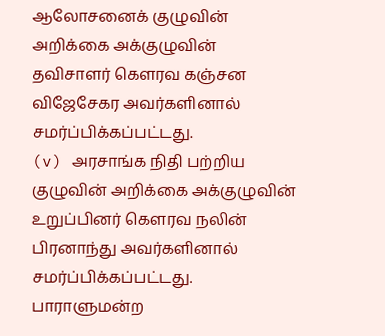ஆலோசனைக் குழுவின் அறிக்கை அக்குழுவின் தவிசாளர் கௌரவ கஞ்சன விஜேசேகர அவர்களினால் சமர்ப்பிக்கப்பட்டது.
(v) அரசாங்க நிதி பற்றிய குழுவின் அறிக்கை அக்குழுவின் உறுப்பினர் கௌரவ நலின் பிரனாந்து அவர்களினால் சமர்ப்பிக்கப்பட்டது.
பாராளுமன்ற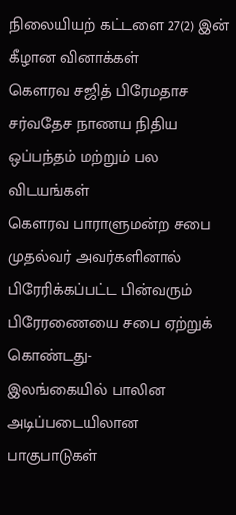நிலையியற் கட்டளை 27(2) இன் கீழான வினாக்கள்
கௌரவ சஜித் பிரேமதாச
சர்வதேச நாணய நிதிய ஒப்பந்தம் மற்றும் பல விடயங்கள்
கௌரவ பாராளுமன்ற சபை முதல்வர் அவர்களினால் பிரேரிக்கப்பட்ட பின்வரும் பிரேரணையை சபை ஏற்றுக் கொண்டது-
இலங்கையில் பாலின அடிப்படையிலான பாகுபாடுகள்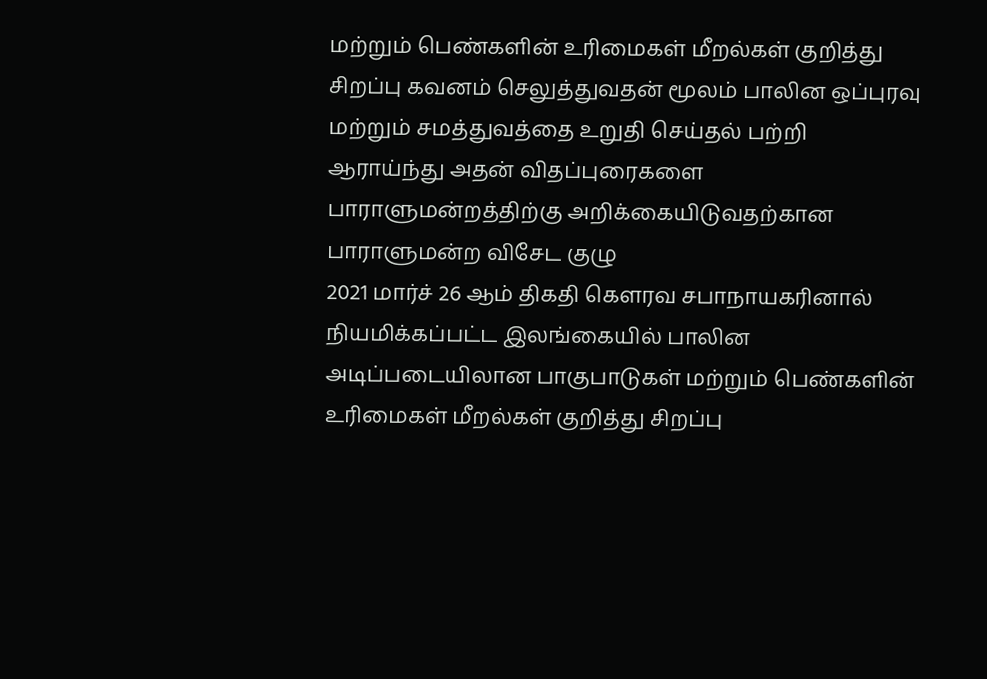மற்றும் பெண்களின் உரிமைகள் மீறல்கள் குறித்து சிறப்பு கவனம் செலுத்துவதன் மூலம் பாலின ஒப்புரவு மற்றும் சமத்துவத்தை உறுதி செய்தல் பற்றி ஆராய்ந்து அதன் விதப்புரைகளை பாராளுமன்றத்திற்கு அறிக்கையிடுவதற்கான பாராளுமன்ற விசேட குழு
2021 மார்ச் 26 ஆம் திகதி கௌரவ சபாநாயகரினால் நியமிக்கப்பட்ட இலங்கையில் பாலின அடிப்படையிலான பாகுபாடுகள் மற்றும் பெண்களின் உரிமைகள் மீறல்கள் குறித்து சிறப்பு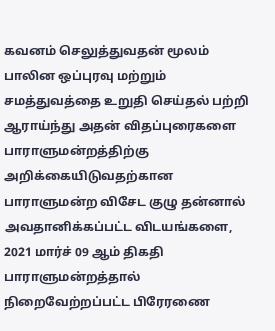கவனம் செலுத்துவதன் மூலம் பாலின ஒப்புரவு மற்றும் சமத்துவத்தை உறுதி செய்தல் பற்றி ஆராய்ந்து அதன் விதப்புரைகளை பாராளுமன்றத்திற்கு அறிக்கையிடுவதற்கான பாராளுமன்ற விசேட குழு தன்னால் அவதானிக்கப்பட்ட விடயங்களை, 2021 மார்ச் 09 ஆம் திகதி பாராளுமன்றத்தால் நிறைவேற்றப்பட்ட பிரேரணை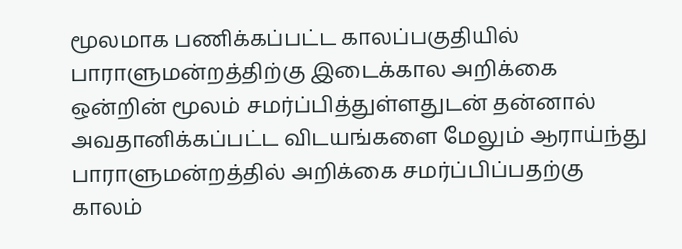மூலமாக பணிக்கப்பட்ட காலப்பகுதியில் பாராளுமன்றத்திற்கு இடைக்கால அறிக்கை ஒன்றின் மூலம் சமர்ப்பித்துள்ளதுடன் தன்னால் அவதானிக்கப்பட்ட விடயங்களை மேலும் ஆராய்ந்து பாராளுமன்றத்தில் அறிக்கை சமர்ப்பிப்பதற்கு காலம்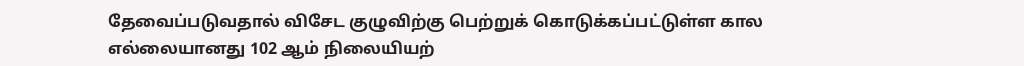தேவைப்படுவதால் விசேட குழுவிற்கு பெற்றுக் கொடுக்கப்பட்டுள்ள கால எல்லையானது 102 ஆம் நிலையியற்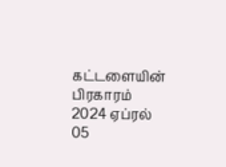கட்டளையின் பிரகாரம் 2024 ஏப்ரல் 05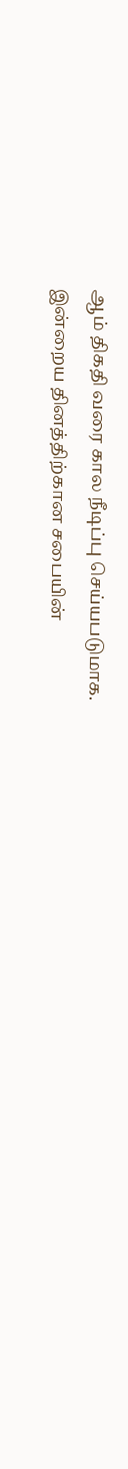ஆம் திகதி வரை கால நீடிப்பு செய்யபடுமாக.
இன்றைய தினத்திற்கான சபையின்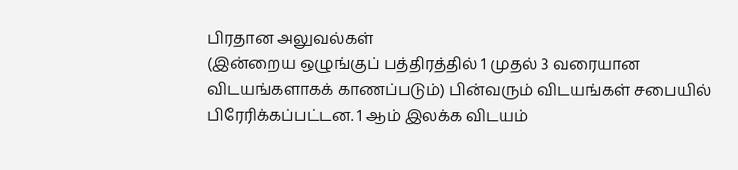பிரதான அலுவல்கள்
(இன்றைய ஒழுங்குப் பத்திரத்தில் 1 முதல் 3 வரையான விடயங்களாகக் காணப்படும்) பின்வரும் விடயங்கள் சபையில் பிரேரிக்கப்பட்டன. 1 ஆம் இலக்க விடயம்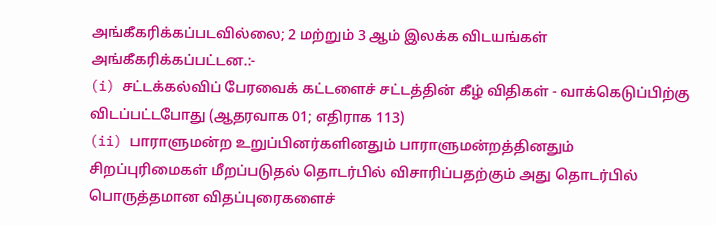அங்கீகரிக்கப்படவில்லை; 2 மற்றும் 3 ஆம் இலக்க விடயங்கள் அங்கீகரிக்கப்பட்டன.:-
(i) சட்டக்கல்விப் பேரவைக் கட்டளைச் சட்டத்தின் கீழ் விதிகள் - வாக்கெடுப்பிற்கு விடப்பட்டபோது (ஆதரவாக 01; எதிராக 113)
(ii) பாராளுமன்ற உறுப்பினர்களினதும் பாராளுமன்றத்தினதும் சிறப்புரிமைகள் மீறப்படுதல் தொடர்பில் விசாரிப்பதற்கும் அது தொடர்பில் பொருத்தமான விதப்புரைகளைச்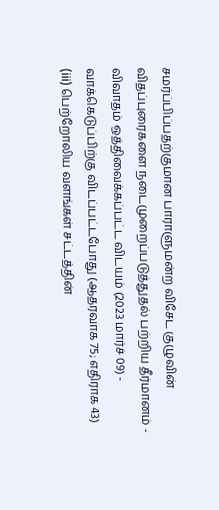சமர்ப்பிப்பதற்குமான பாராளுமன்ற விசேட குழுவின் விதப்புரைகளை நடைமுறைப்படுத்துதல் பற்றிய தீர்மானம் - விவாதம் ஒத்திவைக்கப்பட்ட விடயம் (2023 மார்ச் 09) - வாக்கெடுப்பிற்கு விடப்பட்டபோது (ஆதரவாக 75; எதிராக 43)
(iii) பெற்றோலிய வளங்கள் சட்டத்தின்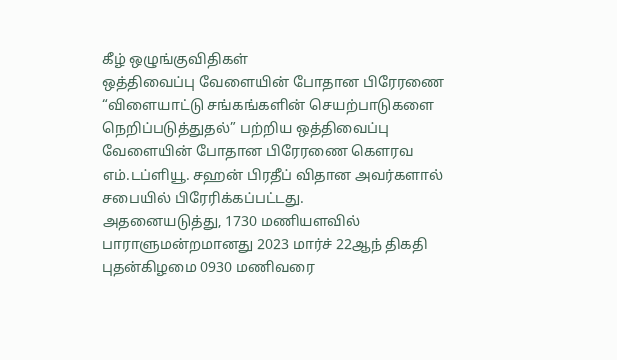கீழ் ஒழுங்குவிதிகள்
ஒத்திவைப்பு வேளையின் போதான பிரேரணை
“விளையாட்டு சங்கங்களின் செயற்பாடுகளை நெறிப்படுத்துதல்” பற்றிய ஒத்திவைப்பு வேளையின் போதான பிரேரணை கௌரவ எம்.டப்ளியூ. சஹன் பிரதீப் விதான அவர்களால் சபையில் பிரேரிக்கப்பட்டது.
அதனையடுத்து, 1730 மணியளவில் பாராளுமன்றமானது 2023 மார்ச் 22ஆந் திகதி புதன்கிழமை 0930 மணிவரை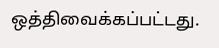ஒத்திவைக்கப்பட்டது.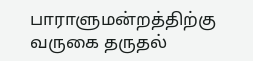பாராளுமன்றத்திற்கு வருகை தருதல்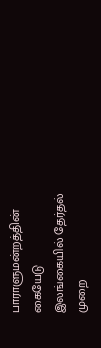பாராளுமன்றத்தின் கையேடு
இலங்கையில் தேர்தல் முறை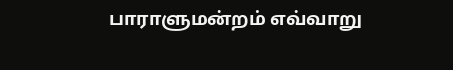பாராளுமன்றம் எவ்வாறு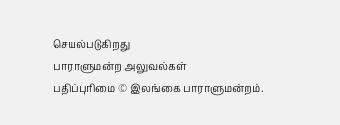செயல்படுகிறது
பாராளுமன்ற அலுவல்கள்
பதிப்புரிமை © இலங்கை பாராளுமன்றம்.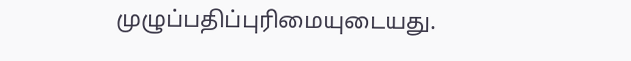முழுப்பதிப்புரிமையுடையது.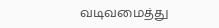வடிவமைத்து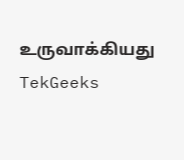உருவாக்கியது TekGeeks